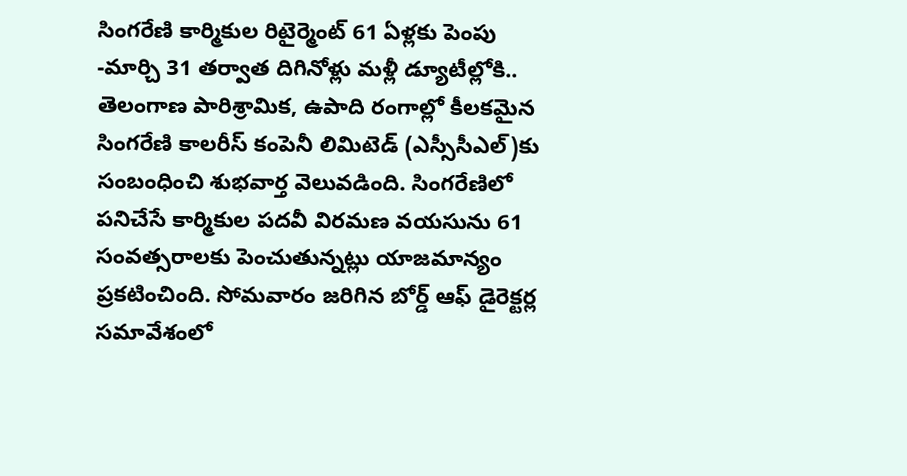సింగరేణి కార్మికుల రిటైర్మెంట్ 61 ఏళ్లకు పెంపు -మార్చి 31 తర్వాత దిగినోళ్లు మళ్లీ డ్యూటీల్లోకి..
తెలంగాణ పారిశ్రామిక, ఉపాది రంగాల్లో కీలకమైన సింగరేణి కాలరీస్ కంపెనీ లిమిటెడ్ (ఎస్సీసీఎల్)కు సంబంధించి శుభవార్త వెలువడింది. సింగరేణిలో పనిచేసే కార్మికుల పదవీ విరమణ వయసును 61 సంవత్సరాలకు పెంచుతున్నట్లు యాజమాన్యం ప్రకటించింది. సోమవారం జరిగిన బోర్డ్ ఆఫ్ డైరెక్టర్ల సమావేశంలో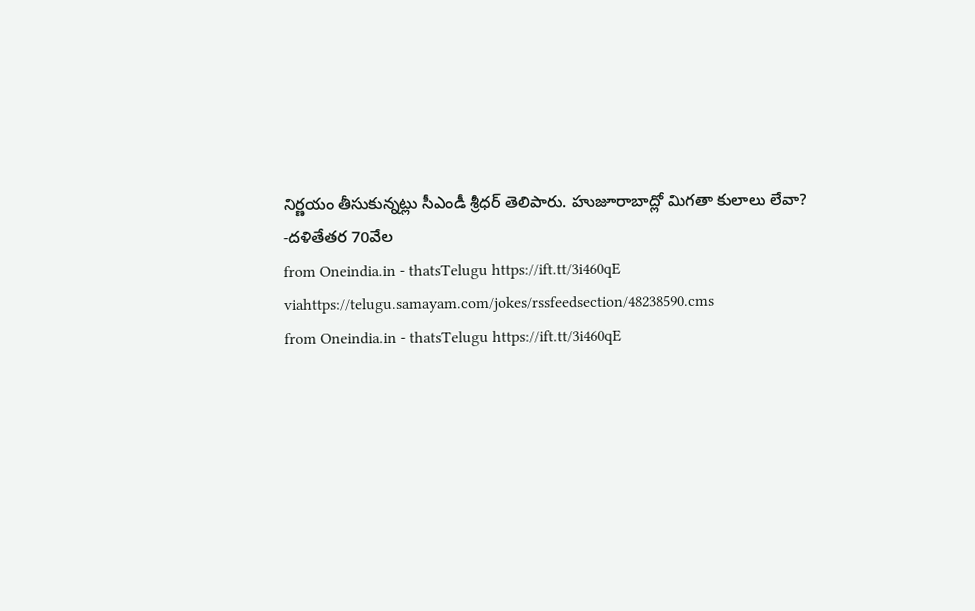నిర్ణయం తీసుకున్నట్లు సీఎండీ శ్రీధర్ తెలిపారు. హుజూరాబాద్లో మిగతా కులాలు లేవా? -దళితేతర 70వేల
from Oneindia.in - thatsTelugu https://ift.tt/3i460qE
viahttps://telugu.samayam.com/jokes/rssfeedsection/48238590.cms
from Oneindia.in - thatsTelugu https://ift.tt/3i460qE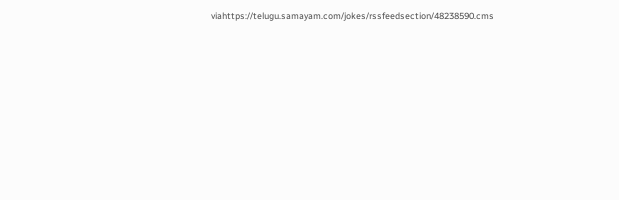viahttps://telugu.samayam.com/jokes/rssfeedsection/48238590.cms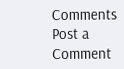Comments
Post a Comment